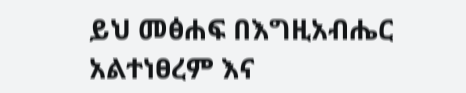ይህ መፅሐፍ በእግዚአብሔር አልተነፀረም እና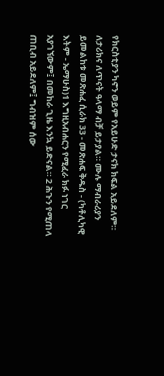የክርስቲያን ካኖን ወይም የአይሁድ ታናክ ክፍል አይደለም። ለታሪክና ለጥናት ዓላማ ብቻ ይታያል። ሙሉ ማብራሪያን ይመልከቱ መጽሐፈ ሲራክ 33 - መጽሐፍ ቅዱስ - (ካቶሊካዊ እትም - ኤማሁስ)1 እግዚአብሐርን የሚፈራ ክፉ ነገር አያገኘውም፤ በመከራ ጊዜ እንኳ ይድናል። 2 ሕጉን የሚጠላ ጠቢብ አይደለም፤ ግብዝም ሰው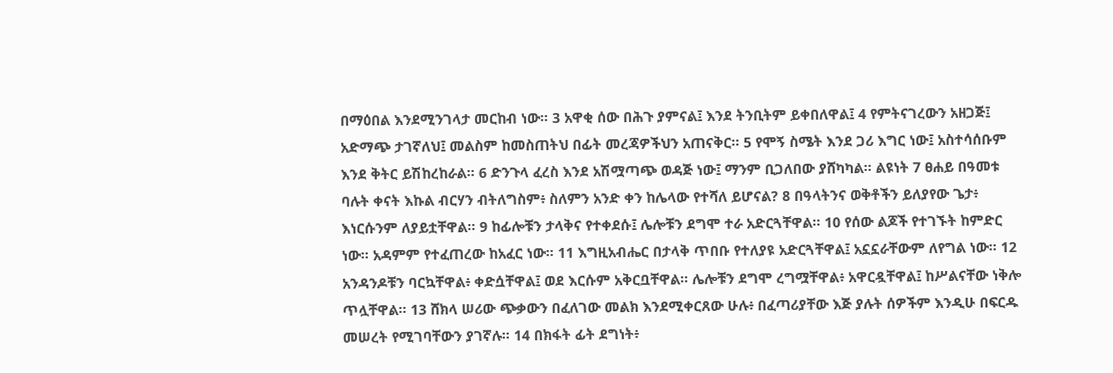በማዕበል እንደሚንገላታ መርከብ ነው። 3 አዋቂ ሰው በሕጉ ያምናል፤ እንደ ትንቢትም ይቀበለዋል፤ 4 የምትናገረውን አዘጋጅ፤ አድማጭ ታገኛለህ፤ መልስም ከመስጠትህ በፊት መረጃዎችህን አጠናቅር። 5 የሞኝ ስሜት እንደ ጋሪ እግር ነው፤ አስተሳሰቡም እንደ ቅትር ይሽከረከራል። 6 ድንጉላ ፈረስ እንደ አሽሟጣጭ ወዳጅ ነው፤ ማንም ቢጋለበው ያሸካካል። ልዩነት 7 ፀሐይ በዓመቱ ባሉት ቀናት እኩል ብርሃን ብትለግስም፥ ስለምን አንድ ቀን ከሌላው የተሻለ ይሆናል? 8 በዓላትንና ወቅቶችን ይለያየው ጌታ፥ እነርሱንም ለያይቷቸዋል። 9 ከፊሎቹን ታላቅና የተቀደሱ፤ ሌሎቹን ደግሞ ተራ አድርጓቸዋል። 10 የሰው ልጆች የተገኙት ከምድር ነው። አዳምም የተፈጠረው ከአፈር ነው። 11 እግዚአብሔር በታላቅ ጥበቡ የተለያዩ አድርጓቸዋል፤ አኗኗራቸውም ለየግል ነው። 12 አንዳንዶቹን ባርኳቸዋል፥ ቀድሷቸዋል፤ ወደ እርሱም አቅርቧቸዋል። ሌሎቹን ደግሞ ረግሟቸዋል፥ አዋርዷቸዋል፤ ከሥልናቸው ነቅሎ ጥሏቸዋል። 13 ሸክላ ሠሪው ጭቃውን በፈለገው መልክ እንደሚቀርጸው ሁሉ፥ በፈጣሪያቸው እጅ ያሉት ሰዎችም እንዲሁ በፍርዱ መሠረት የሚገባቸውን ያገኛሉ። 14 በክፋት ፊት ደግነት፥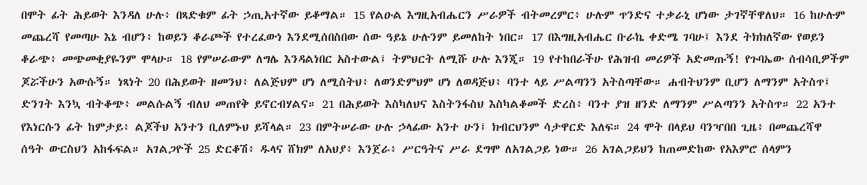በሞት ፊት ሕይወት እንዳለ ሁሉ፥ በጻድቁም ፊት ኃጢአተኛው ይቆማል። 15 የልዑል እግዚአብሔርን ሥራዎች ብትመረምር፥ ሁሉም ጥንድና ተቃራኒ ሆነው ታገኛቸዋለህ። 16 ከሁሉም መጨረሻ የመጣሁ እኔ ብሆን፥ ከወይን ቆራጮች የተረፈውነ እንደሚሰበስበው ሰው ዓይኔ ሁሉንም ይመለከት ነበር። 17 በእግዚአብሔር ቡራኬ ቀድሜ ገባሁ፤ እንደ ትክክለኛው የወይን ቆራጭ፥ መጭመቂያዬንም ሞላሁ። 18 የምሠራውም ለግሌ እንዳልነበር አስተውል፤ ትምህርት ለሚሹ ሁሉ እንጂ። 19 የተከበራችሁ የሕዝብ መሪዎች አድመጡኝ! የጉባኤው ሰብሳቢዎችም ጆሯችሁን አውሱኝ። ነጻነት 20 በሕይወት ዘመንህ፥ ለልጅህም ሆነ ለሚስትህ፥ ለወንድምህም ሆነ ለወዳጅህ፥ ባንተ ላይ ሥልጣንን አትስጣቸው። ሐብትህንም ቢሆን ለማንም አትስጥ፤ ድንገት እንኳ ብትቆጭ፥ መልሱልኝ ብለህ መጠየቅ ይኖርብሃልና። 21 በሕይወት እስካለህና እስትንፋስህ እስካልቆመች ድረስ፥ ባንተ ያዝ ዘንድ ለማንም ሥልጣንን አትስጥ። 22 አንተ የእነርሱን ፊት ከምታይ፥ ልጆችህ አንተን ቢለምኑህ ይሻላል። 23 በምትሠራው ሁሉ ኃላፊው አንተ ሁን፤ ክብርህንም ሳታዋርድ እለፍ። 24 ሞት በላይህ ባንዣበበ ጊዜ፥ በመጨረሻዋ ሰዓት ውርስህን አከፋፍል። አገልጋዮች 25 ድርቆሽ፥ ዱላና ሸክም ለአህያ፥ እንጀራ፥ ሥርዓትና ሥራ ደግሞ ለአገልጋይ ነው። 26 አገልጋይህን ከጠመድከው የአእምሮ ሰላምን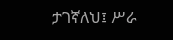ታገኛለህ፤ ሥራ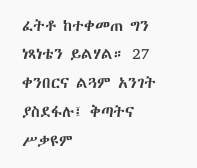ፈትቶ ከተቀመጠ ግን ነጻነቴን ይልሃል። 27 ቀንበርና ልጓም አንገት ያስደፋሉ፤ ቅጣትና ሥቃዩም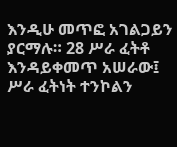እንዲሁ መጥፎ አገልጋይን ያርማሉ። 28 ሥራ ፈትቶ እንዳይቀመጥ አሠራው፤ ሥራ ፈትነት ተንኮልን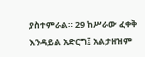ያስተምራል። 29 ከሥራው ፈቀቅ እንዳይል አድርግ፤ አልታዘዝም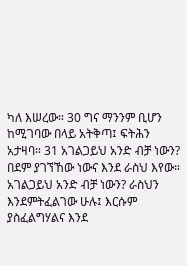ካለ እሠረው። 30 ግና ማንንም ቢሆን ከሚገባው በላይ አትቅጣ፤ ፍትሕን አታዛባ። 31 አገልጋይህ አንድ ብቻ ነውን? በደም ያገኘኸው ነውና እንደ ራስህ እየው። አገልጋይህ አንድ ብቻ ነውን? ራስህን እንደምትፈልገው ሁሉ፤ እርሱም ያስፈልግሃልና እንደ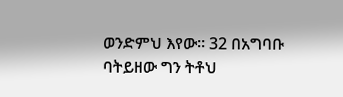ወንድምህ እየው። 32 በአግባቡ ባትይዘው ግን ትቶህ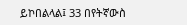ይኮበልላል፤ 33 በየትኛውስ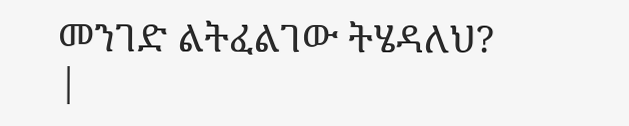መንገድ ልትፈልገው ትሄዳለህ? |